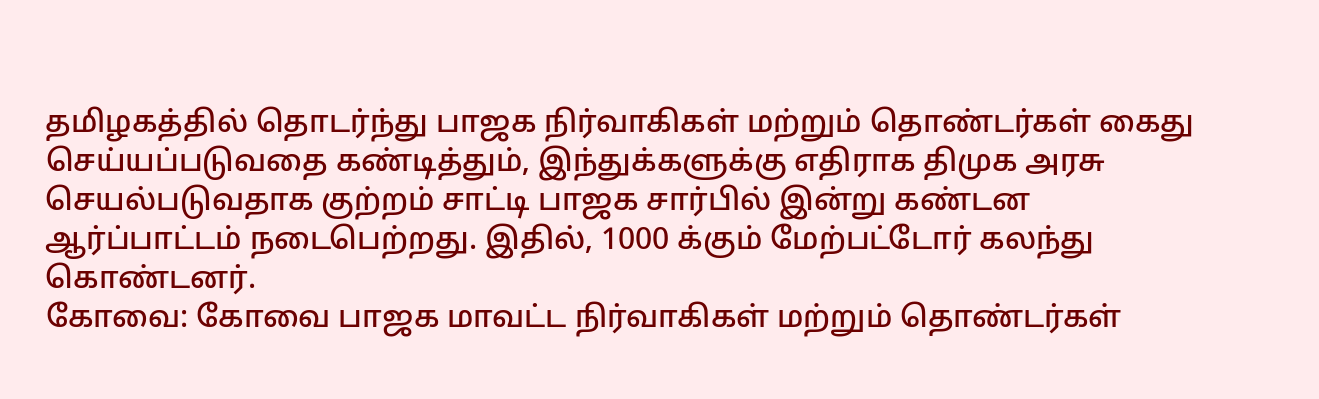தமிழகத்தில் தொடர்ந்து பாஜக நிர்வாகிகள் மற்றும் தொண்டர்கள் கைது செய்யப்படுவதை கண்டித்தும், இந்துக்களுக்கு எதிராக திமுக அரசு செயல்படுவதாக குற்றம் சாட்டி பாஜக சார்பில் இன்று கண்டன ஆர்ப்பாட்டம் நடைபெற்றது. இதில், 1000 க்கும் மேற்பட்டோர் கலந்து கொண்டனர்.
கோவை: கோவை பாஜக மாவட்ட நிர்வாகிகள் மற்றும் தொண்டர்கள்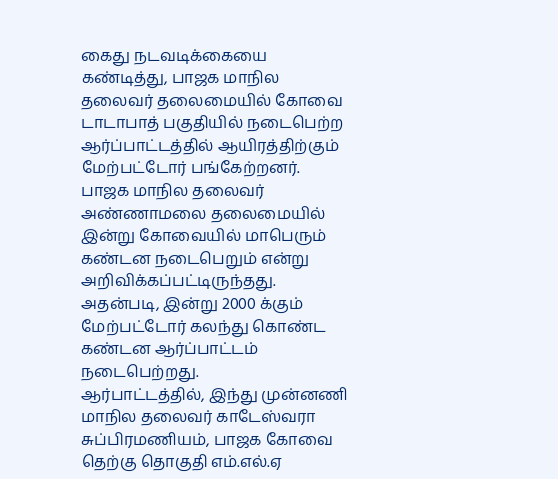கைது நடவடிக்கையை கண்டித்து, பாஜக மாநில தலைவர் தலைமையில் கோவை டாடாபாத் பகுதியில் நடைபெற்ற ஆர்ப்பாட்டத்தில் ஆயிரத்திற்கும் மேற்பட்டோர் பங்கேற்றனர்.
பாஜக மாநில தலைவர் அண்ணாமலை தலைமையில் இன்று கோவையில் மாபெரும் கண்டன நடைபெறும் என்று அறிவிக்கப்பட்டிருந்தது.
அதன்படி, இன்று 2000 க்கும் மேற்பட்டோர் கலந்து கொண்ட கண்டன ஆர்ப்பாட்டம் நடைபெற்றது.
ஆர்பாட்டத்தில், இந்து முன்னணி மாநில தலைவர் காடேஸ்வரா சுப்பிரமணியம், பாஜக கோவை தெற்கு தொகுதி எம்.எல்.ஏ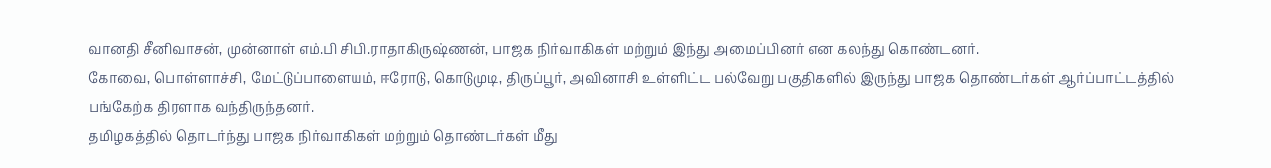வானதி சீனிவாசன், முன்னாள் எம்.பி சிபி.ராதாகிருஷ்ணன், பாஜக நிர்வாகிகள் மற்றும் இந்து அமைப்பினர் என கலந்து கொண்டனர்.
கோவை, பொள்ளாச்சி, மேட்டுப்பாளையம், ஈரோடு, கொடுமுடி, திருப்பூர், அவினாசி உள்ளிட்ட பல்வேறு பகுதிகளில் இருந்து பாஜக தொண்டர்கள் ஆர்ப்பாட்டத்தில் பங்கேற்க திரளாக வந்திருந்தனர்.
தமிழகத்தில் தொடர்ந்து பாஜக நிர்வாகிகள் மற்றும் தொண்டர்கள் மீது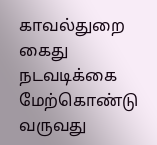காவல்துறை கைது நடவடிக்கை மேற்கொண்டு வருவது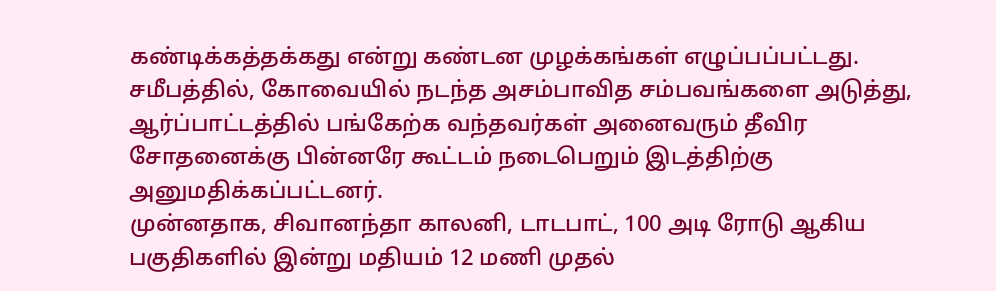கண்டிக்கத்தக்கது என்று கண்டன முழக்கங்கள் எழுப்பப்பட்டது.
சமீபத்தில், கோவையில் நடந்த அசம்பாவித சம்பவங்களை அடுத்து, ஆர்ப்பாட்டத்தில் பங்கேற்க வந்தவர்கள் அனைவரும் தீவிர சோதனைக்கு பின்னரே கூட்டம் நடைபெறும் இடத்திற்கு அனுமதிக்கப்பட்டனர்.
முன்னதாக, சிவானந்தா காலனி, டாடபாட், 100 அடி ரோடு ஆகிய பகுதிகளில் இன்று மதியம் 12 மணி முதல்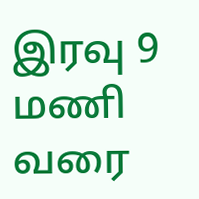இரவு 9 மணி வரை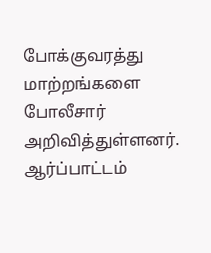போக்குவரத்து மாற்றங்களை போலீசார் அறிவித்துள்ளனர்.
ஆர்ப்பாட்டம்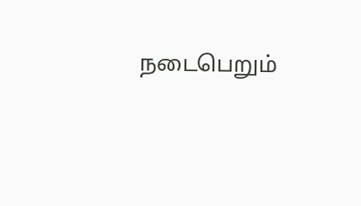நடைபெறும்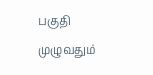பகுதி முழுவதும்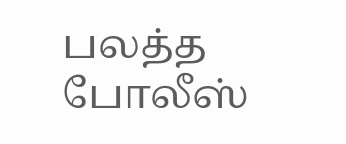பலத்த போலீஸ்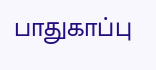பாதுகாப்பு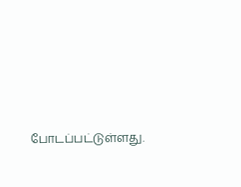போடப்பட்டுள்ளது.